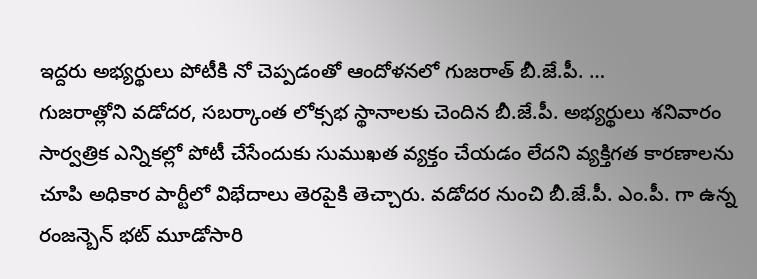ఇద్దరు అభ్యర్థులు పోటీకి నో చెప్పడంతో ఆందోళనలో గుజరాత్ బీ.జే.పీ. …
గుజరాత్లోని వడోదర, సబర్కాంత లోక్సభ స్థానాలకు చెందిన బీ.జే.పీ. అభ్యర్థులు శనివారం సార్వత్రిక ఎన్నికల్లో పోటీ చేసేందుకు సుముఖత వ్యక్తం చేయడం లేదని వ్యక్తిగత కారణాలను చూపి అధికార పార్టీలో విభేదాలు తెరపైకి తెచ్చారు. వడోదర నుంచి బీ.జే.పీ. ఎం.పీ. గా ఉన్న రంజన్బెన్ భట్ మూడోసారి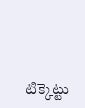టిక్కెట్టు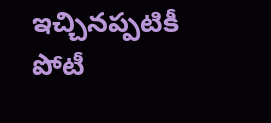ఇచ్చినప్పటికీ పోటీ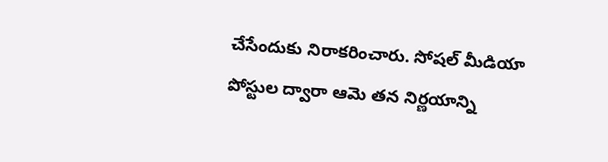చేసేందుకు నిరాకరించారు. సోషల్ మీడియా పోస్టుల ద్వారా ఆమె తన నిర్ణయాన్ని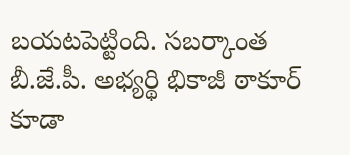బయటపెట్టింది. సబర్కాంత బీ.జే.పీ. అభ్యర్థి భికాజీ ఠాకూర్ కూడా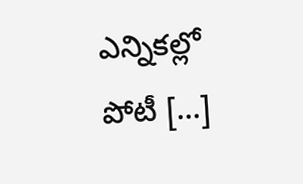ఎన్నికల్లో పోటీ […]